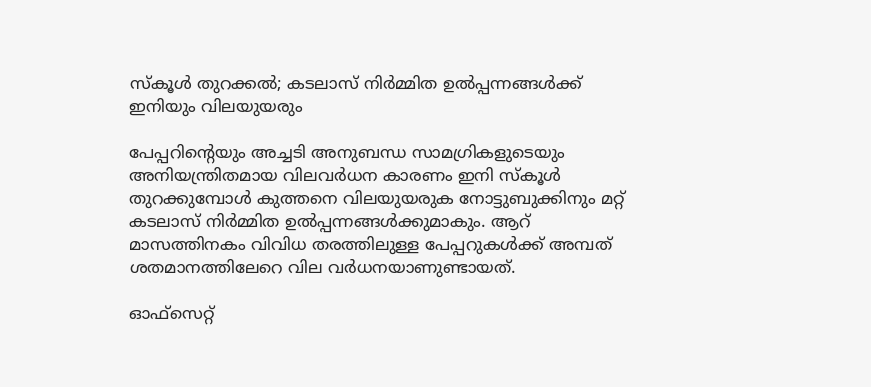സ്‌കൂള്‍ തുറക്കല്‍; കടലാസ് നിര്‍മ്മിത ഉല്‍പ്പന്നങ്ങള്‍ക്ക് ഇനിയും വിലയുയരും

പേപ്പറിന്റെയും അച്ചടി അനുബന്ധ സാമഗ്രികളുടെയും അനിയന്ത്രിതമായ വിലവര്‍ധന കാരണം ഇനി സ്‌കൂള്‍ തുറക്കുമ്പോള്‍ കുത്തനെ വിലയുയരുക നോട്ടുബുക്കിനും മറ്റ് കടലാസ് നിര്‍മ്മിത ഉല്‍പ്പന്നങ്ങള്‍ക്കുമാകും. ആറ് മാസത്തിനകം വിവിധ തരത്തിലുള്ള പേപ്പറുകള്‍ക്ക് അമ്പത് ശതമാനത്തിലേറെ വില വര്‍ധനയാണുണ്ടായത്.

ഓഫ്സെറ്റ്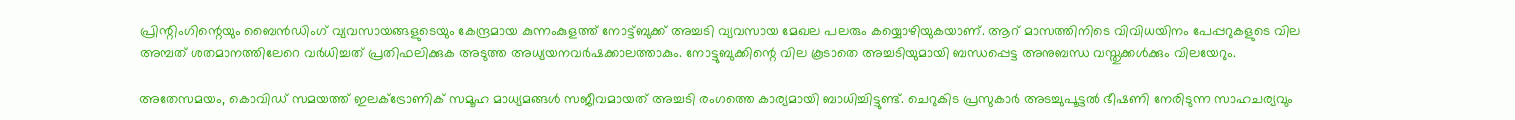പ്രിന്റിംഗിന്റെയും ബൈന്‍ഡിംഗ് വ്യവസായങ്ങളുടെയും കേന്ദ്രമായ കുന്നംകുളത്ത് നോട്ട്ബുക്ക് അച്ചടി വ്യവസായ മേഖല പലരും കയ്യൊഴിയുകയാണ്. ആറ് മാസത്തിനിടെ വിവിധയിനം പേപ്പറുകളുടെ വില അമ്പത് ശതമാനത്തിലേറെ വര്‍ധിച്ചത് പ്രതിഫലിക്കുക അടുത്ത അധ്യയനവര്‍ഷക്കാലത്താകും. നോട്ടുബുക്കിന്റെ വില കൂടാതെ അച്ചടിയുമായി ബന്ധപ്പെട്ട അനുബന്ധ വസ്തുക്കള്‍ക്കും വിലയേറും.

അതേസമയം, കൊവിഡ് സമയത്ത് ഇലക്ട്രോണിക് സമൂഹ മാധ്യമങ്ങള്‍ സജീവമായത് അച്ചടി രംഗത്തെ കാര്യമായി ബാധിച്ചിട്ടുണ്ട്. ചെറുകിട പ്രസുകാര്‍ അടച്ചുപൂട്ടല്‍ ഭീഷണി നേരിടുന്ന സാഹചര്യവും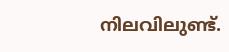നിലവിലുണ്ട്.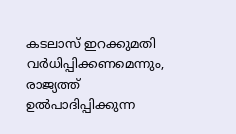കടലാസ് ഇറക്കുമതി വര്‍ധിപ്പിക്കണമെന്നും, രാജ്യത്ത് ഉല്‍പാദിപ്പിക്കുന്ന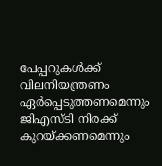പേപ്പറുകള്‍ക്ക് വിലനിയന്ത്രണം ഏര്‍പ്പെടുത്തണമെന്നും ജിഎസ്ടി നിരക്ക് കുറയ്ക്കണമെന്നും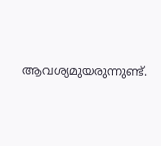ആവശ്യമുയരുന്നുണ്ട്.